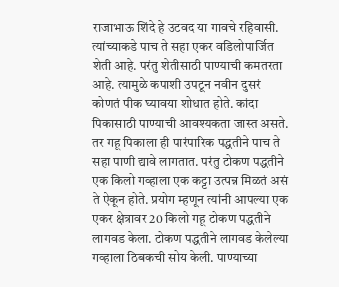राजाभाऊ शिंदे हे उटवद या गावचे रहिवासी. त्यांच्याकडे पाच ते सहा एकर वडिलोपार्जित शेती आहे. परंतु शेतीसाठी पाण्याची कमतरता आहे. त्यामुळे कपाशी उपटून नवीन दुसरं कोणतं पीक घ्यावया शोधात होते. कांदा पिकासाठी पाण्याची आवश्यकता जास्त असते. तर गहू पिकाला ही पारंपारिक पद्धतीने पाच ते सहा पाणी द्यावे लागतात. परंतु टोकण पद्धतीने एक किलो गव्हाला एक कट्टा उत्पन्न मिळतं असं ते ऐकून होते. प्रयोग म्हणून त्यांनी आपल्या एक एकर क्षेत्रावर 20 किलो गहू टोकण पद्धतीने लागवड केला. टोकण पद्धतीने लागवड केलेल्या गव्हाला ठिबकची सोय केली. पाण्याच्या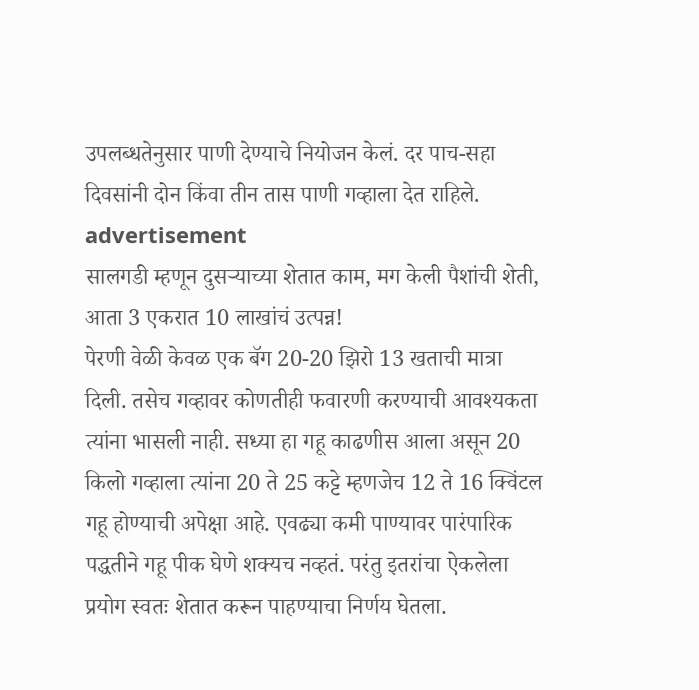उपलब्धतेनुसार पाणी देण्याचे नियोजन केलं. दर पाच-सहा दिवसांनी दोन किंवा तीन तास पाणी गव्हाला देत राहिले.
advertisement
सालगडी म्हणून दुसऱ्याच्या शेतात काम, मग केली पैशांची शेती, आता 3 एकरात 10 लाखांचं उत्पन्न!
पेरणी वेळी केवळ एक बॅग 20-20 झिरो 13 खताची मात्रा दिली. तसेच गव्हावर कोणतीही फवारणी करण्याची आवश्यकता त्यांना भासली नाही. सध्या हा गहू काढणीस आला असून 20 किलो गव्हाला त्यांना 20 ते 25 कट्टे म्हणजेच 12 ते 16 क्विंटल गहू होण्याची अपेक्षा आहे. एवढ्या कमी पाण्यावर पारंपारिक पद्धतीने गहू पीक घेणे शक्यच नव्हतं. परंतु इतरांचा ऐकलेला प्रयोग स्वतः शेतात करून पाहण्याचा निर्णय घेतला.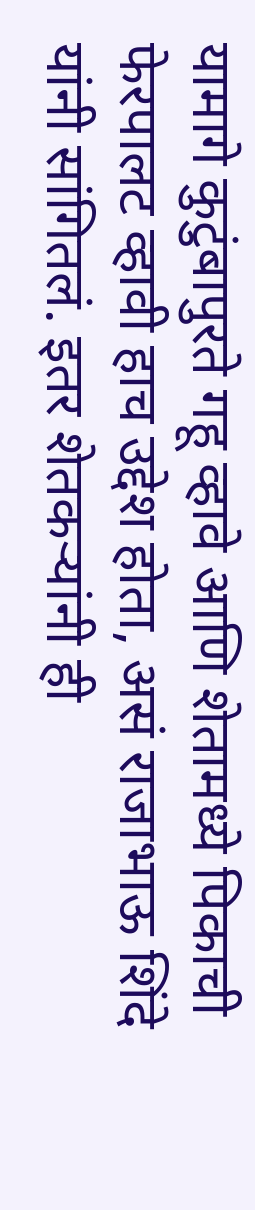यामागे कुटुंबापुरते गहू व्हावे आणि शेतामध्ये पिकाची फेरपालट व्हावी हाच उद्देश होता, असं राजाभाऊ शिंदे यांनी सांगितलं. इतर शेतकऱ्यांनी ही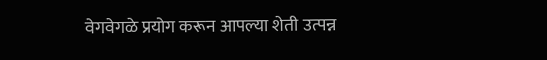वेगवेगळे प्रयोग करून आपल्या शेती उत्पन्न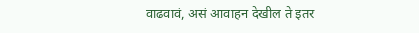वाढवावं, असं आवाहन देखील ते इतर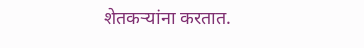शेतकऱ्यांना करतात.